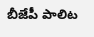బీజేపీ పాలిట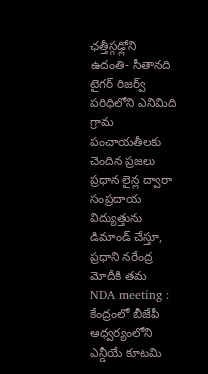ఛత్తీస్గఢ్లోని ఉదంతి- సీతానది టైగర్ రిజర్వ్ పరిధిలోని ఎనిమిది గ్రామ పంచాయతీలకు చెందిన ప్రజలు ప్రధాన లైన్ల ద్వారా సంప్రదాయ విద్యుత్తును డిమాండ్ చేస్తూ, ప్రధాని నరేంద్ర మోదీకి తమ
NDA meeting : కేంద్రంలో బీజేపీ ఆధ్వర్యంలోని ఎన్డీయే కూటమి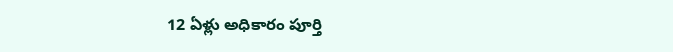12 ఏళ్లు అధికారం పూర్తి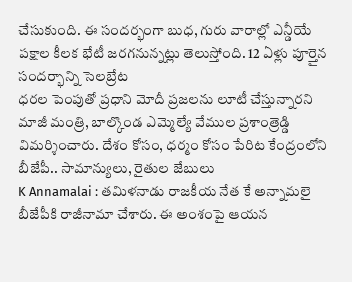చేసుకుంది. ఈ సందర్భంగా బుధ, గురు వారాల్లో ఎన్డీయే పక్షాల కీలక భేటీ జరగనున్నట్లు తెలుస్తోంది. 12 ఏళ్లు పూర్తైన సందర్భాన్ని సెలబ్రేట
ధరల పెంపుతో ప్రధాని మోదీ ప్రజలను లూటీ చేస్తున్నారని మాజీ మంత్రి, బాల్కొండ ఎమ్మెల్యే వేముల ప్రశాంత్రెడ్డి విమర్శించారు. దేశం కోసం, ధర్మం కోసం పేరిట కేంద్రంలోని బీజేపీ.. సామాన్యులు, రైతుల జేబులు
K Annamalai : తమిళనాడు రాజకీయ నేత కే అన్నామలై బీజేపీకి రాజీనామా చేశారు. ఈ అంశంపై ఆయన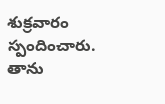శుక్రవారం స్పందించారు. తాను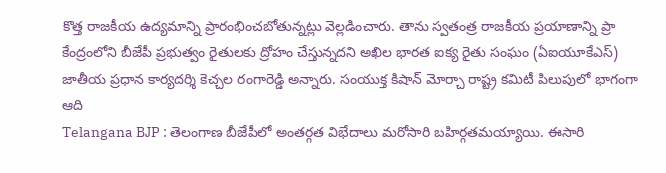కొత్త రాజకీయ ఉద్యమాన్ని ప్రారంభించబోతున్నట్లు వెల్లడించారు. తాను స్వతంత్ర రాజకీయ ప్రయాణాన్ని ప్రా
కేంద్రంలోని బీజేపీ ప్రభుత్వం రైతులకు ద్రోహం చేస్తున్నదని అఖిల భారత ఐక్య రైతు సంఘం (ఏఐయూకేఎస్) జాతీయ ప్రధాన కార్యదర్శి కెచ్చల రంగారెడ్డి అన్నారు. సంయుక్త కిషాన్ మోర్చా రాష్ట్ర కమిటీ పిలుపులో భాగంగా ఆది
Telangana BJP : తెలంగాణ బీజేపీలో అంతర్గత విభేదాలు మరోసారి బహిర్గతమయ్యాయి. ఈసారి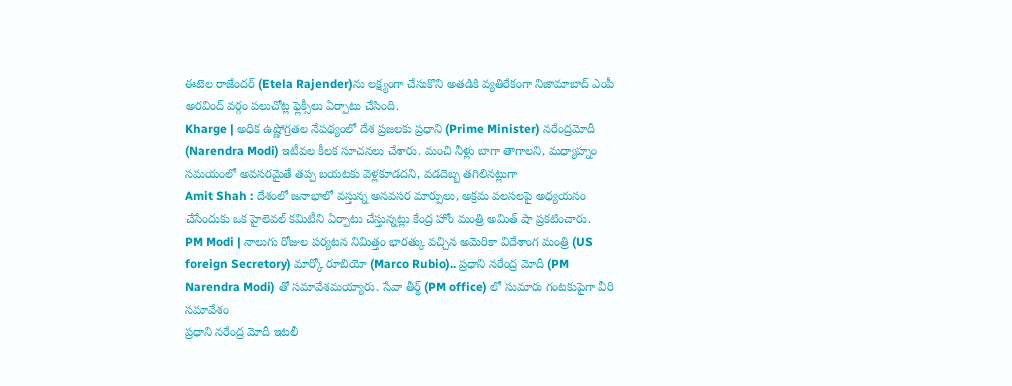ఈటెల రాజేందర్ (Etela Rajender)ను లక్ష్యంగా చేసుకొని అతడికి వ్యతిరేకంగా నిజామాబాద్ ఎంపీ అరవింద్ వర్గం పలుచోట్ల ఫ్లెక్సీలు ఏర్పాటు చేసింది.
Kharge | అధిక ఉష్ణోగ్రతల నేపథ్యంలో దేశ ప్రజలకు ప్రధాని (Prime Minister) నరేంద్రమోదీ (Narendra Modi) ఇటీవల కీలక సూచనలు చేశారు. మంచి నీళ్లు బాగా తాగాలని, మధ్యాహ్నం సమయంలో అవసరమైతే తప్ప బయటకు వెళ్లకూడదని, వడదెబ్బ తగిలినట్లుగా
Amit Shah : దేశంలో జనాభాలో వస్తున్న అనవసర మార్పులు, అక్రమ వలసలపై అధ్యయనం చేసేందుకు ఒక హైలెవల్ కమిటీని ఏర్పాటు చేస్తున్నట్లు కేంద్ర హోం మంత్రి అమిత్ షా ప్రకటించారు.
PM Modi | నాలుగు రోజుల పర్యటన నిమిత్తం భారత్కు వచ్చిన అమెరికా విదేశాంగ మంత్రి (US foreign Secretory) మార్కో రూబియో (Marco Rubio).. ప్రధాని నరేంద్ర మోదీ (PM Narendra Modi) తో సమావేశమయ్యారు. సేవా తీర్థ్ (PM office) లో సుమారు గంటకుపైగా వీరి సమావేశం
ప్రధాని నరేంద్ర మోదీ ఇటలీ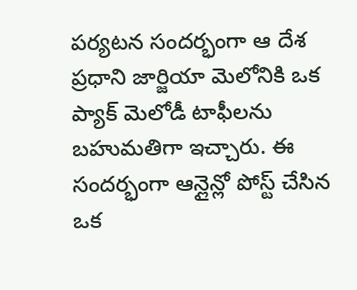పర్యటన సందర్భంగా ఆ దేశ ప్రధాని జార్జియా మెలోనికి ఒక ప్యాక్ మెలోడీ టాఫీలను బహుమతిగా ఇచ్చారు. ఈ సందర్భంగా ఆన్లైన్లో పోస్ట్ చేసిన ఒక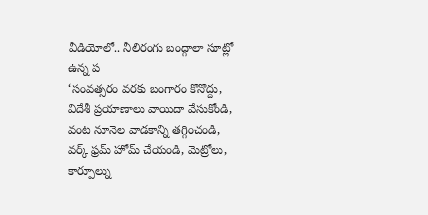వీడియోలో.. నీలిరంగు బంద్గాలా సూట్లో ఉన్న ప
‘సంవత్సరం వరకు బంగారం కొనొద్దు, విదేశీ ప్రయాణాలు వాయిదా వేసుకోండి, వంట నూనెల వాడకాన్ని తగ్గించండి, వర్క్ ఫ్రమ్ హోమ్ చేయండి, మెట్రోలు, కార్పూల్ను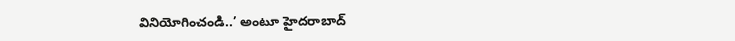వినియోగించండి..’ అంటూ హైదరాబాద్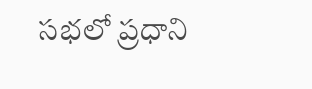సభలో ప్రధాని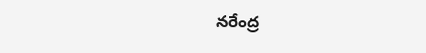నరేంద్ర